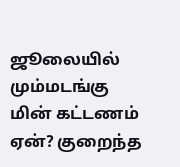ஜூலையில் மும்மடங்கு மின் கட்டணம் ஏன்? குறைந்த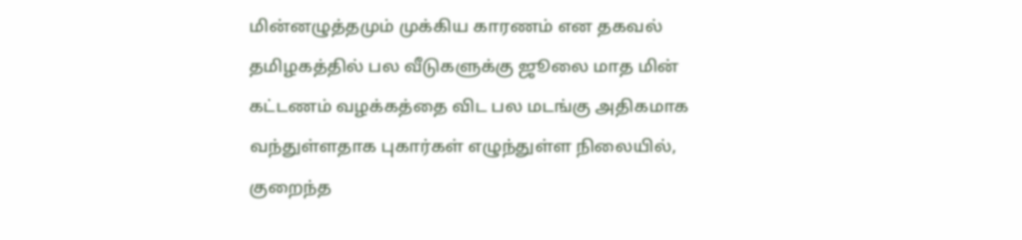மின்னழுத்தமும் முக்கிய காரணம் என தகவல்
தமிழகத்தில் பல வீடுகளுக்கு ஜூலை மாத மின் கட்டணம் வழக்கத்தை விட பல மடங்கு அதிகமாக வந்துள்ளதாக புகார்கள் எழுந்துள்ள நிலையில், குறைந்த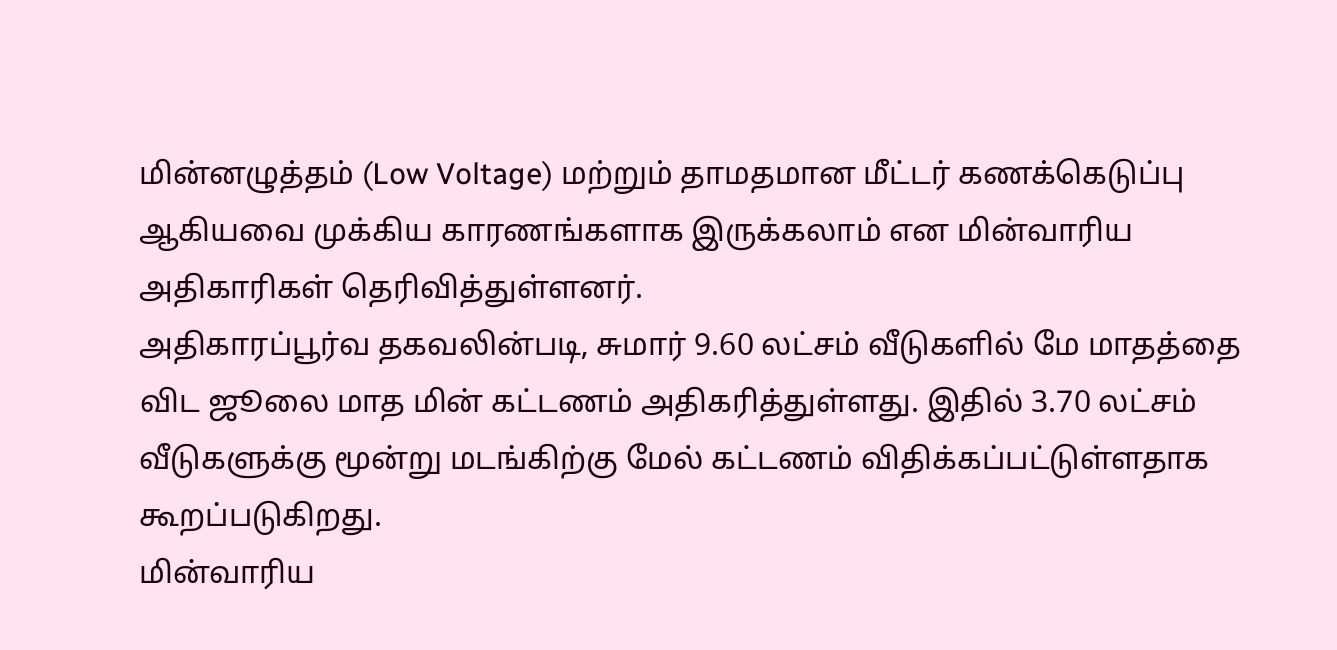மின்னழுத்தம் (Low Voltage) மற்றும் தாமதமான மீட்டர் கணக்கெடுப்பு ஆகியவை முக்கிய காரணங்களாக இருக்கலாம் என மின்வாரிய அதிகாரிகள் தெரிவித்துள்ளனர்.
அதிகாரப்பூர்வ தகவலின்படி, சுமார் 9.60 லட்சம் வீடுகளில் மே மாதத்தை விட ஜூலை மாத மின் கட்டணம் அதிகரித்துள்ளது. இதில் 3.70 லட்சம் வீடுகளுக்கு மூன்று மடங்கிற்கு மேல் கட்டணம் விதிக்கப்பட்டுள்ளதாக கூறப்படுகிறது.
மின்வாரிய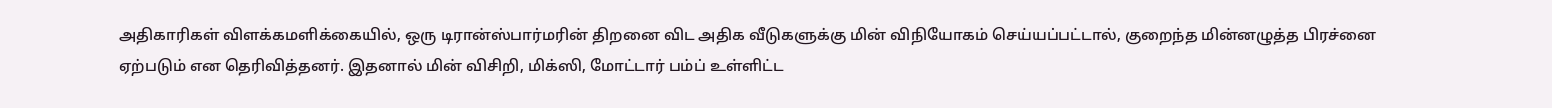அதிகாரிகள் விளக்கமளிக்கையில், ஒரு டிரான்ஸ்பார்மரின் திறனை விட அதிக வீடுகளுக்கு மின் விநியோகம் செய்யப்பட்டால், குறைந்த மின்னழுத்த பிரச்னை ஏற்படும் என தெரிவித்தனர். இதனால் மின் விசிறி, மிக்ஸி, மோட்டார் பம்ப் உள்ளிட்ட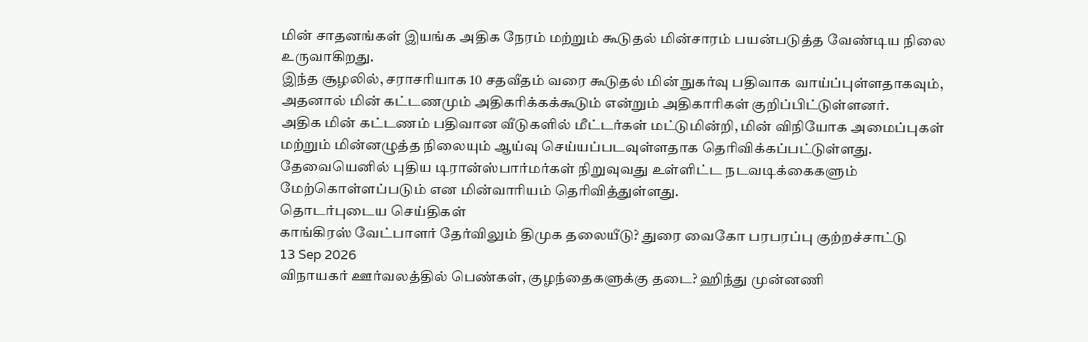மின் சாதனங்கள் இயங்க அதிக நேரம் மற்றும் கூடுதல் மின்சாரம் பயன்படுத்த வேண்டிய நிலை உருவாகிறது.
இந்த சூழலில், சராசரியாக 10 சதவீதம் வரை கூடுதல் மின் நுகர்வு பதிவாக வாய்ப்புள்ளதாகவும், அதனால் மின் கட்டணமும் அதிகரிக்கக்கூடும் என்றும் அதிகாரிகள் குறிப்பிட்டுள்ளனர்.
அதிக மின் கட்டணம் பதிவான வீடுகளில் மீட்டர்கள் மட்டுமின்றி, மின் விநியோக அமைப்புகள் மற்றும் மின்னழுத்த நிலையும் ஆய்வு செய்யப்படவுள்ளதாக தெரிவிக்கப்பட்டுள்ளது. தேவையெனில் புதிய டிரான்ஸ்பார்மர்கள் நிறுவுவது உள்ளிட்ட நடவடிக்கைகளும் மேற்கொள்ளப்படும் என மின்வாரியம் தெரிவித்துள்ளது.
தொடர்புடைய செய்திகள்
காங்கிரஸ் வேட்பாளர் தேர்விலும் திமுக தலையீடு? துரை வைகோ பரபரப்பு குற்றச்சாட்டு
13 Sep 2026
விநாயகர் ஊர்வலத்தில் பெண்கள், குழந்தைகளுக்கு தடை? ஹிந்து முன்னணி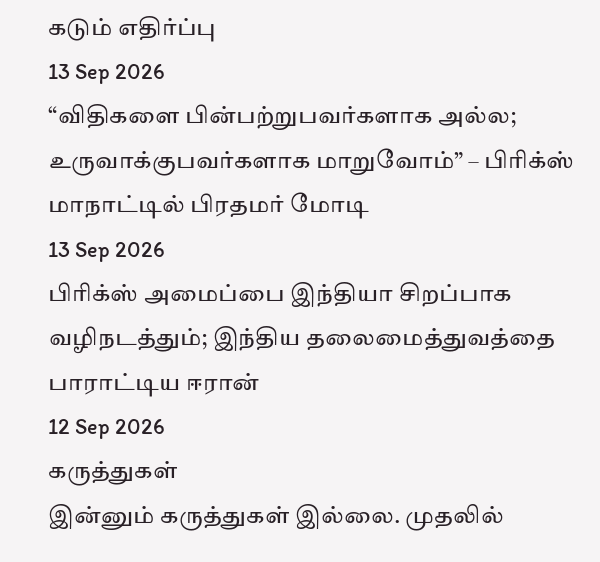கடும் எதிர்ப்பு
13 Sep 2026
“விதிகளை பின்பற்றுபவர்களாக அல்ல; உருவாக்குபவர்களாக மாறுவோம்” – பிரிக்ஸ் மாநாட்டில் பிரதமர் மோடி
13 Sep 2026
பிரிக்ஸ் அமைப்பை இந்தியா சிறப்பாக வழிநடத்தும்; இந்திய தலைமைத்துவத்தை பாராட்டிய ஈரான்
12 Sep 2026
கருத்துகள்
இன்னும் கருத்துகள் இல்லை. முதலில்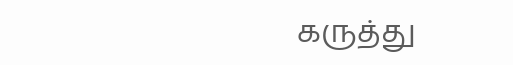கருத்து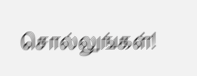சொல்லுங்கள்!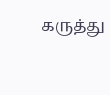கருத்து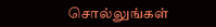சொல்லுங்கள்